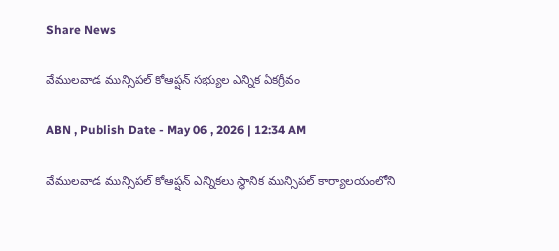Share News

వేములవాడ మున్సిపల్‌ కోఆప్షన్‌ సభ్యుల ఎన్నిక ఏకగ్రీవం

ABN , Publish Date - May 06 , 2026 | 12:34 AM

వేములవాడ మున్సిపల్‌ కోఆప్షన్‌ ఎన్నికలు స్థానిక మున్సిపల్‌ కార్యాలయంలోని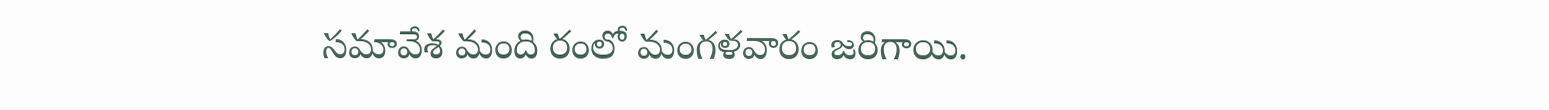సమావేశ మంది రంలో మంగళవారం జరిగాయి.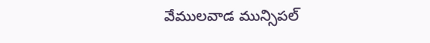వేములవాడ మున్సిపల్‌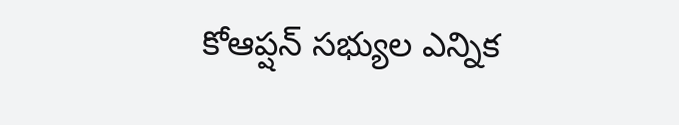కోఆప్షన్‌ సభ్యుల ఎన్నిక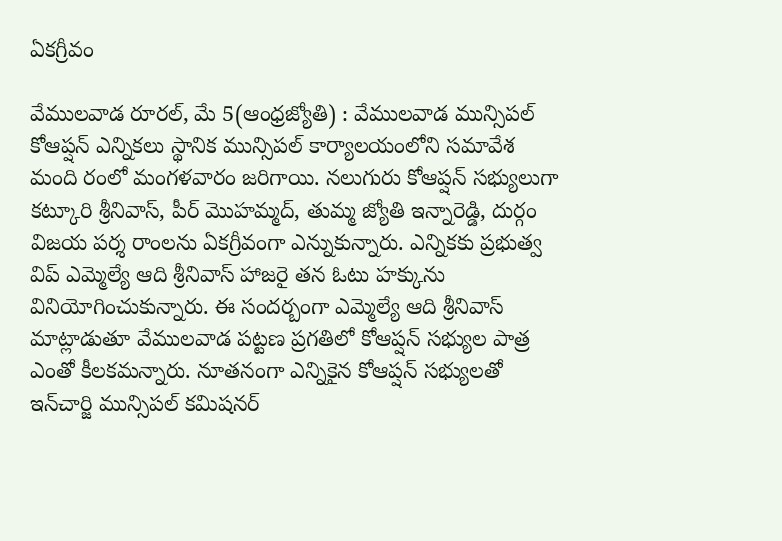ఏకగ్రీవం

వేములవాడ రూరల్‌, మే 5(ఆంధ్రజ్యోతి) : వేములవాడ మున్సిపల్‌ కోఆప్షన్‌ ఎన్నికలు స్థానిక మున్సిపల్‌ కార్యాలయంలోని సమావేశ మంది రంలో మంగళవారం జరిగాయి. నలుగురు కోఆప్షన్‌ సభ్యులుగా కట్కూరి శ్రీనివాస్‌, పీర్‌ మొహమ్మద్‌, తుమ్మ జ్యోతి ఇన్నారెడ్డి, దుర్గం విజయ పర్శ రాంలను ఏకగ్రీవంగా ఎన్నుకున్నారు. ఎన్నికకు ప్రభుత్వ విప్‌ ఎమ్మెల్యే ఆది శ్రీనివాస్‌ హాజరై తన ఓటు హక్కును వినియోగించుకున్నారు. ఈ సందర్బంగా ఎమ్మెల్యే ఆది శ్రీనివాస్‌ మాట్లాడుతూ వేములవాడ పట్టణ ప్రగతిలో కోఆప్షన్‌ సభ్యుల పాత్ర ఎంతో కీలకమన్నారు. నూతనంగా ఎన్నికైన కోఆప్షన్‌ సభ్యులతో ఇన్‌చార్జి మున్సిపల్‌ కమిషనర్‌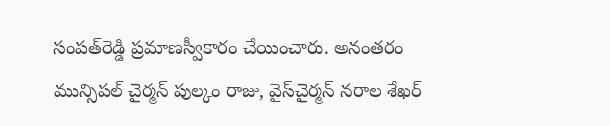సంపత్‌రెడ్డి ప్రమాణస్వీకారం చేయించారు. అనంతరం మున్సిపల్‌ చైర్మన్‌ పుల్కం రాజు, వైస్‌చైర్మన్‌ నరాల శేఖర్‌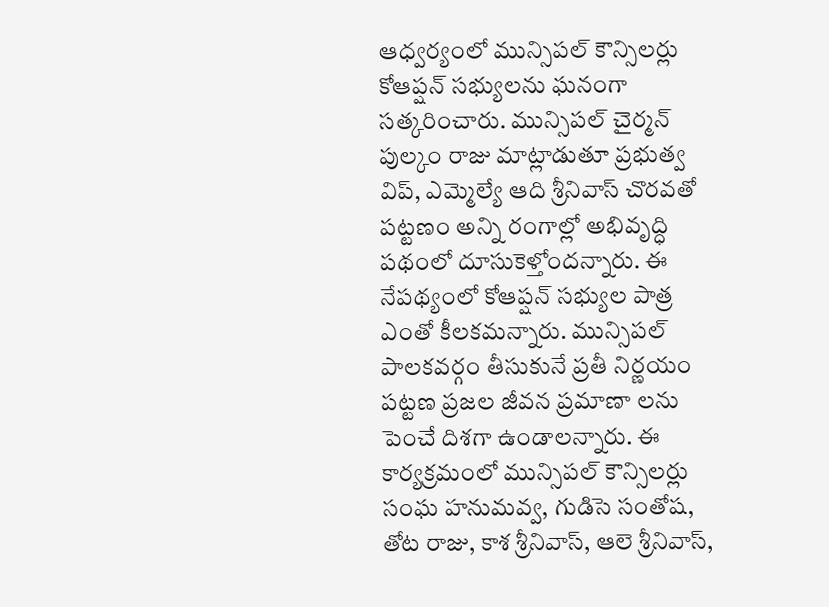ఆధ్వర్యంలో మున్సిపల్‌ కౌన్సిలర్లు కోఆప్షన్‌ సభ్యులను ఘనంగా సత్కరించారు. మున్సిపల్‌ చైర్మన్‌ పుల్కం రాజు మాట్లాడుతూ ప్రభుత్వ విప్‌, ఎమ్మెల్యే ఆది శ్రీనివాస్‌ చొరవతో పట్టణం అన్ని రంగాల్లో అభివృద్ధి పథంలో దూసుకెళ్తోందన్నారు. ఈ నేపథ్యంలో కోఆప్షన్‌ సభ్యుల పాత్ర ఎంతో కీలకమన్నారు. మున్సిపల్‌ పాలకవర్గం తీసుకునే ప్రతీ నిర్ణయం పట్టణ ప్రజల జీవన ప్రమాణా లను పెంచే దిశగా ఉండాలన్నారు. ఈ కార్యక్రమంలో మున్సిపల్‌ కౌన్సిలర్లు సంఘ హనుమవ్వ, గుడిసె సంతోష, తోట రాజు, కాశ శ్రీనివాస్‌, ఆలె శ్రీనివాస్‌,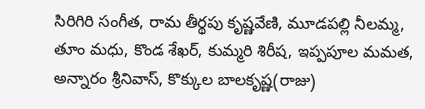సిరిగిరి సంగీత, రామ తీర్థపు కృష్ణవేణి, మూడపల్లి నీలమ్మ, తూం మధు, కొండ శేఖర్‌, కుమ్మరి శిరీష, ఇప్పపూల మమత, అన్నారం శ్రీనివాస్‌, కొక్కుల బాలకృష్ణ(రాజు)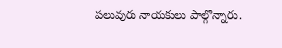పలువురు నాయకులు పాల్గొన్నారు.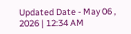Updated Date - May 06 , 2026 | 12:34 AM